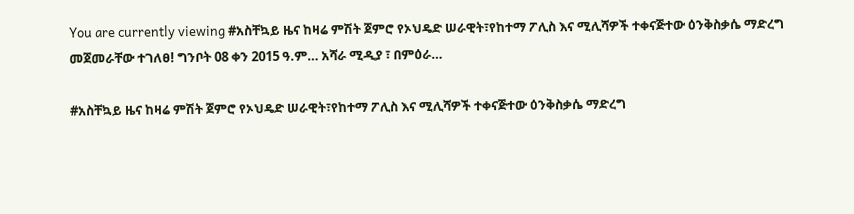You are currently viewing #አስቸኳይ ዜና ከዛሬ ምሽት ጀምሮ የኦህዴድ ሠራዊት፣የከተማ ፖሊስ እና ሚሊሻዎች ተቀናጅተው ዕንቅስቃሴ ማድረግ መጀመራቸው ተገለፀ! ግንቦት 08 ቀን 2015 ዓ.ም… አሻራ ሚዲያ ፣ በምዕራ…

#አስቸኳይ ዜና ከዛሬ ምሽት ጀምሮ የኦህዴድ ሠራዊት፣የከተማ ፖሊስ እና ሚሊሻዎች ተቀናጅተው ዕንቅስቃሴ ማድረግ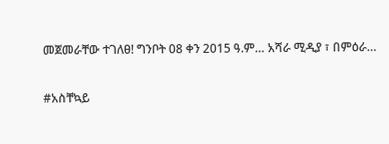መጀመራቸው ተገለፀ! ግንቦት 08 ቀን 2015 ዓ.ም… አሻራ ሚዲያ ፣ በምዕራ…

#አስቸኳይ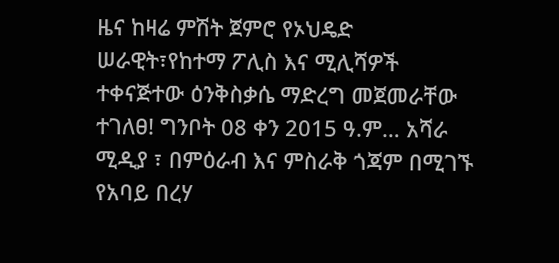ዜና ከዛሬ ምሽት ጀምሮ የኦህዴድ ሠራዊት፣የከተማ ፖሊስ እና ሚሊሻዎች ተቀናጅተው ዕንቅስቃሴ ማድረግ መጀመራቸው ተገለፀ! ግንቦት 08 ቀን 2015 ዓ.ም… አሻራ ሚዲያ ፣ በምዕራብ እና ምስራቅ ጎጃም በሚገኙ የአባይ በረሃ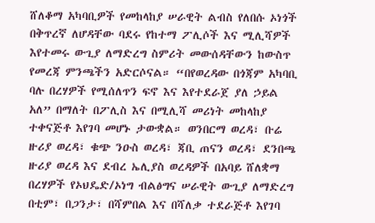ሸለቆማ አካባቢዎች የመከላከያ ሠራዊት ልብስ የለበሱ ኦነጎች በቅጥረኛ ለሆዳቸው ባደሩ የከተማ ፖሊሶች እና ሚሊሻዎች እየተመሩ ውጊያ ለማድረግ ስምሪት መውሰዳቸውን ከውስጥ የመረጃ ምንጫችን አድርሶናል። “በየወረዳው በጎጃም አካባቢ ባሉ በረሃዎች የሚሰለጥን ፍኖ እና እየተደራጀ ያለ ኃይል አለ” በማለት በፖሊስ እና በሚሊሻ መሪነት መከላከያ ተቀናጅቶ እየገባ መሆኑ ታውቋል። ወንበርማ ወረዳ፣ ቡሬ ዙሪያ ወረዳ፣ ቁጭ ንዑስ ወረዳ፣ ጃቢ ጠናን ወረዳ፣ ደንበጫ ዙሪያ ወረዳ እና ደብረ ኤሊያስ ወረዳዎች በአባይ ሸለቋማ በረሃዎች የኦህዴድ/ኦነግ ብልፅግና ሠራዊት ውጊያ ለማድረግ በቲም፣ በጋንታ፣ በሻምበል እና በሻለቃ ተደራጅቶ እየገባ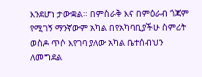እንደሆነ ታውቋል። በምስራቅ እና በምዕራብ ጎጃም የሚገኝ ማንኛውም አካል በየአካባቢያችሁ ስምሪት ወስዶ ጥሶ እየገባ ያለው አካል ቤተሰብህን ለመግደል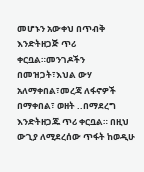መሆኑን አውቀህ በጥብቅ እንድትዘጋጅ ጥሪ ቀርቧል።መንገዶችን በመዝጋት፣እህል ውሃ አለማቀበል፣መረጃ ለፋኖዎች በማቀበል፣ ወዘት ..በማደረግ እንድትዘጋጁ ጥሪ ቀርቧል። በዚህ ውጊያ ለሚደረሰው ጥፋት ከወዲሁ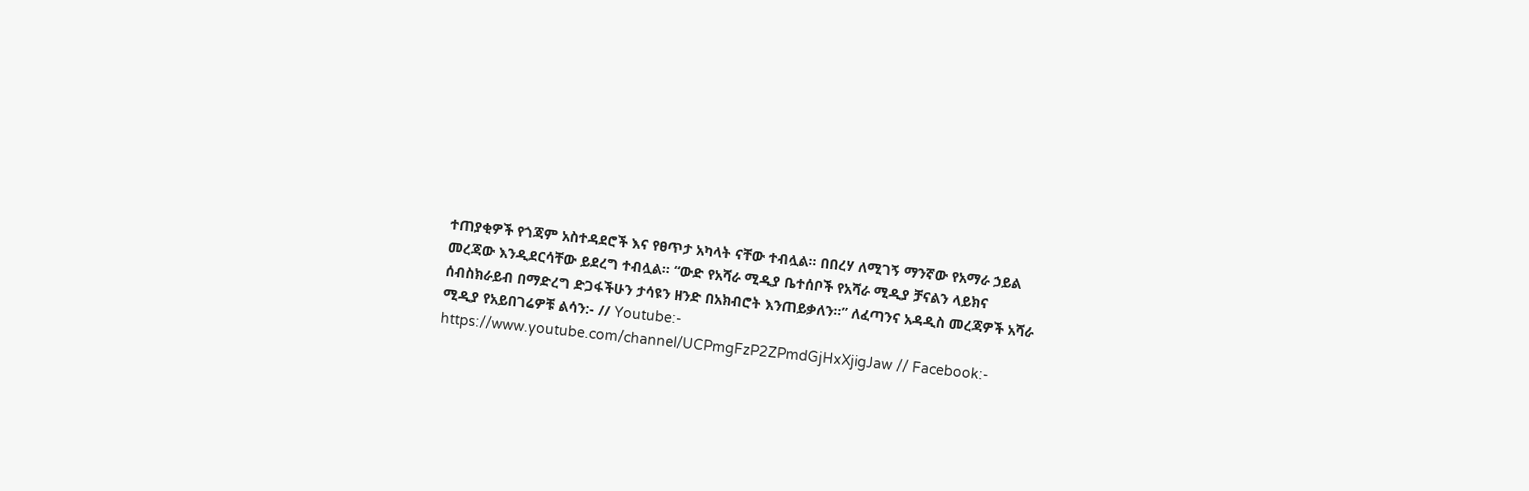ተጠያቂዎች የጎጃም አስተዳደሮች እና የፀጥታ አካላት ናቸው ተብሏል። በበረሃ ለሚገኝ ማንኛው የአማራ ኃይል መረጃው እንዲደርሳቸው ይደረግ ተብሏል። “ውድ የአሻራ ሚዲያ ቤተሰቦች የአሻራ ሚዲያ ቻናልን ላይክና ሰብስክራይብ በማድረግ ድጋፋችሁን ታሳዩን ዘንድ በአክብሮት እንጠይቃለን።” ለፈጣንና አዳዲስ መረጃዎች አሻራ ሚዲያ የአይበገሬዎቹ ልሳን:- // Youtube:- https://www.youtube.com/channel/UCPmgFzP2ZPmdGjHxXjigJaw // Facebook:-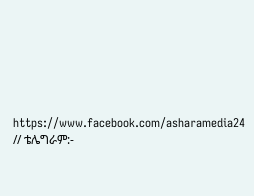https://www.facebook.com/asharamedia24 // ቴሌግራም:-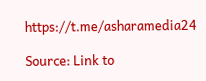https://t.me/asharamedia24

Source: Link to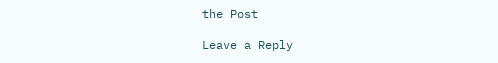the Post

Leave a Reply